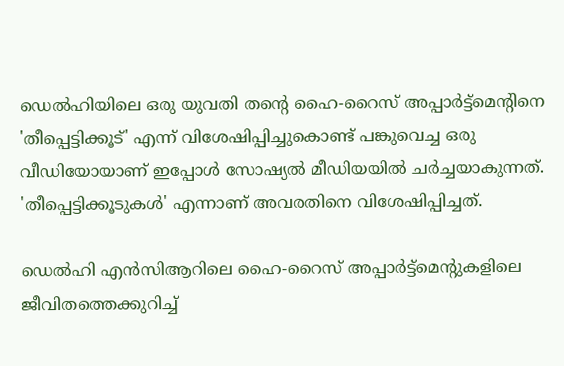ഡെൽഹിയിലെ ഒരു യുവതി തന്റെ ഹൈ-റൈസ് അപ്പാർട്ട്‌മെന്റിനെ 'തീപ്പെട്ടിക്കൂട്' എന്ന് വിശേഷിപ്പിച്ചുകൊണ്ട് പങ്കുവെച്ച ഒരു വീഡിയോയാണ് ഇപ്പോള്‍ സോഷ്യൽ മീഡിയയിൽ ചർച്ചയാകുന്നത്. 'തീപ്പെട്ടിക്കൂടുകൾ' എന്നാണ് അവരതിനെ വിശേഷിപ്പിച്ചത്.

ഡെൽഹി എൻസിആറിലെ ഹൈ-റൈസ് അപ്പാർട്ട്‌മെന്റുകളിലെ ജീവിതത്തെക്കുറിച്ച്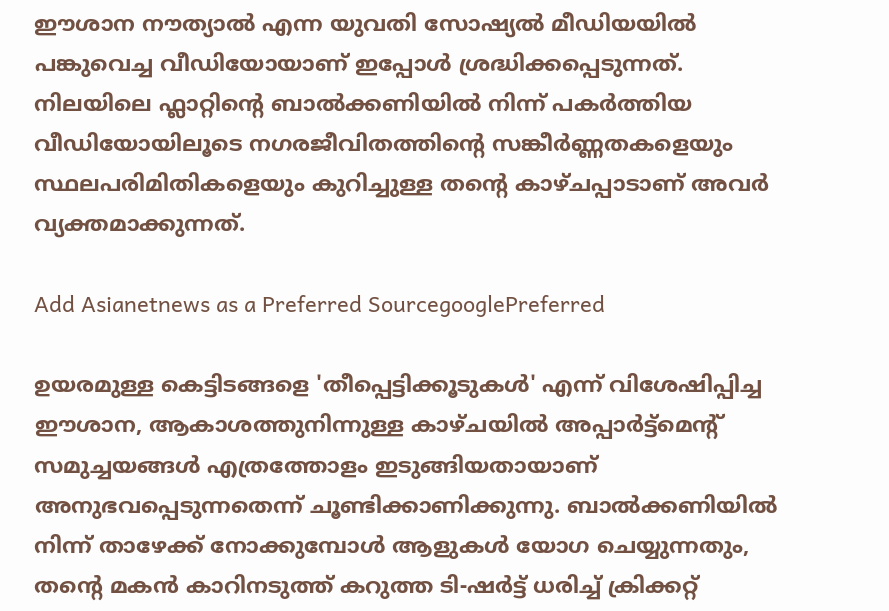ഈശാന നൗത്യാൽ എന്ന യുവതി സോഷ്യൽ മീഡിയയിൽ പങ്കുവെച്ച വീഡിയോയാണ് ഇപ്പോൾ ശ്രദ്ധിക്കപ്പെടുന്നത്. നിലയിലെ ഫ്ലാറ്റിന്റെ ബാൽക്കണിയിൽ നിന്ന് പകർത്തിയ വീഡിയോയിലൂടെ നഗരജീവിതത്തിന്റെ സങ്കീർണ്ണതകളെയും സ്ഥലപരിമിതികളെയും കുറിച്ചുള്ള തന്റെ കാഴ്ചപ്പാടാണ് അവർ വ്യക്തമാക്കുന്നത്.

Add Asianetnews as a Preferred SourcegooglePreferred

ഉയരമുള്ള കെട്ടിടങ്ങളെ 'തീപ്പെട്ടിക്കൂടുകൾ' എന്ന് വിശേഷിപ്പിച്ച ഈശാന, ആകാശത്തുനിന്നുള്ള കാഴ്ചയിൽ അപ്പാർട്ട്‌മെന്റ് സമുച്ചയങ്ങൾ എത്രത്തോളം ഇടുങ്ങിയതായാണ് അനുഭവപ്പെടുന്നതെന്ന് ചൂണ്ടിക്കാണിക്കുന്നു. ബാൽക്കണിയിൽ നിന്ന് താഴേക്ക് നോക്കുമ്പോൾ ആളുകൾ യോഗ ചെയ്യുന്നതും, തന്റെ മകൻ കാറിനടുത്ത് കറുത്ത ടി-ഷർട്ട് ധരിച്ച് ക്രിക്കറ്റ്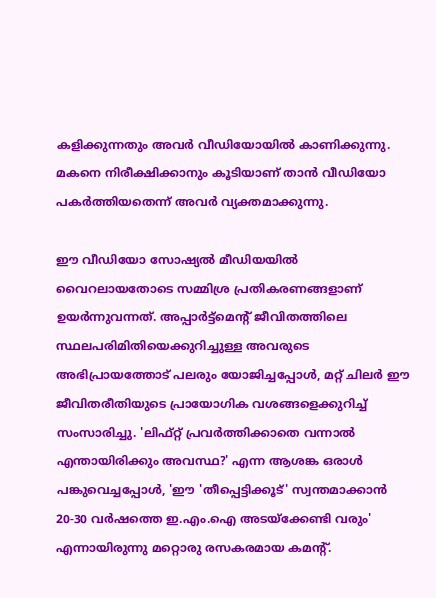കളിക്കുന്നതും അവർ വീഡിയോയിൽ കാണിക്കുന്നു. മകനെ നിരീക്ഷിക്കാനും കൂടിയാണ് താൻ വീഡിയോ പകർത്തിയതെന്ന് അവർ വ്യക്തമാക്കുന്നു.

ഈ വീഡിയോ സോഷ്യൽ മീഡിയയിൽ വൈറലായതോടെ സമ്മിശ്ര പ്രതികരണങ്ങളാണ് ഉയർന്നുവന്നത്. അപ്പാർട്ട്‌മെന്റ് ജീവിതത്തിലെ സ്ഥലപരിമിതിയെക്കുറിച്ചുള്ള അവരുടെ അഭിപ്രായത്തോട് പലരും യോജിച്ചപ്പോൾ, മറ്റ് ചിലർ ഈ ജീവിതരീതിയുടെ പ്രായോഗിക വശങ്ങളെക്കുറിച്ച് സംസാരിച്ചു. 'ലിഫ്റ്റ് പ്രവർത്തിക്കാതെ വന്നാൽ എന്തായിരിക്കും അവസ്ഥ?' എന്ന ആശങ്ക ഒരാൾ പങ്കുവെച്ചപ്പോൾ, 'ഈ 'തീപ്പെട്ടിക്കൂട്' സ്വന്തമാക്കാൻ 20-30 വർഷത്തെ ഇ.എം.ഐ അടയ്ക്കേണ്ടി വരും' എന്നായിരുന്നു മറ്റൊരു രസകരമായ കമന്റ്.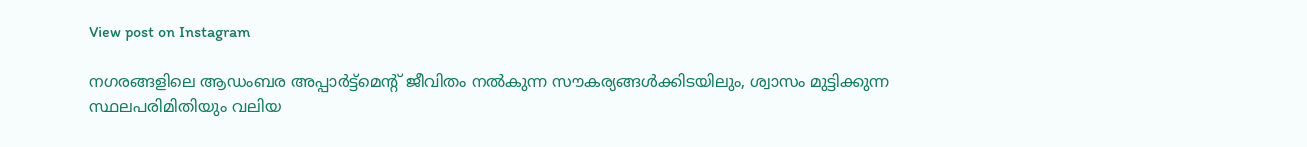View post on Instagram

നഗരങ്ങളിലെ ആഡംബര അപ്പാർട്ട്‌മെന്റ് ജീവിതം നൽകുന്ന സൗകര്യങ്ങൾക്കിടയിലും, ശ്വാസം മുട്ടിക്കുന്ന സ്ഥലപരിമിതിയും വലിയ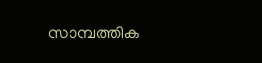സാമ്പത്തിക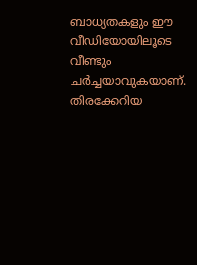ബാധ്യതകളും ഈ വീഡിയോയിലൂടെ വീണ്ടും ചർച്ചയാവുകയാണ്. തിരക്കേറിയ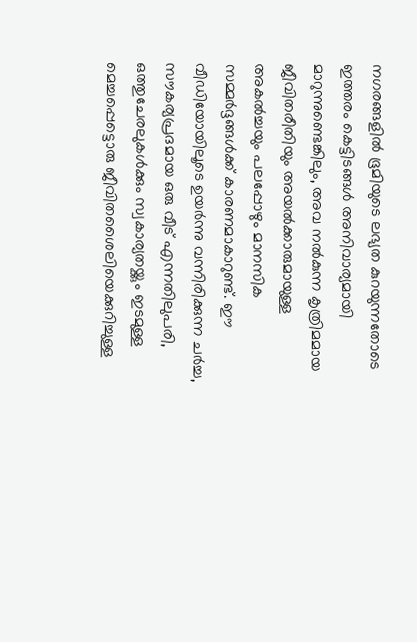നഗരങ്ങളിൽ ഭൂമിയുടെ ലഭ്യത കുറയുന്നതോടെ ഇത്തരം കെട്ടിടങ്ങൾ അനിവാര്യമായി മാറുന്നുണ്ടെങ്കിലും, അവ നൽകുന്ന കൃത്രിമമായ ജീവിതരീതിയും അയൽക്കാരുമായുള്ള അകൽച്ചയും പലപ്പോഴും മാനസിക സമ്മർദ്ദങ്ങൾക്ക് കാരണമാകാറുണ്ട്. ഈ വീഡിയോയിലൂടെ ഉയർന്നു വന്നിരിക്കുന്ന ചർച്ച, സൗകര്യപ്രദമായ ഒരു വീട് എന്നതിലുപരി, ഒത്തുചേരലുകൾക്കും സ്വകാര്യതയ്ക്കും ഇടമുള്ള മെച്ചപ്പെട്ടൊരു ജീവിതശൈലിയെക്കുറിച്ചുള്ള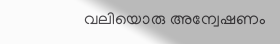വലിയൊരു അന്വേഷണം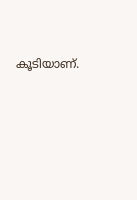കൂടിയാണ്.